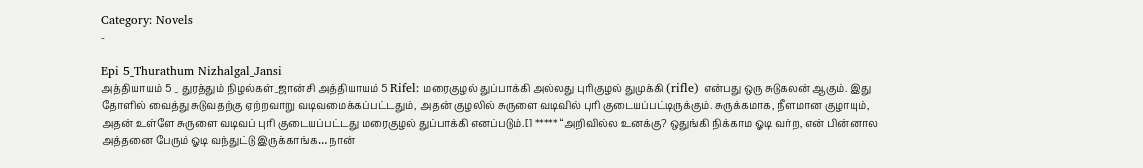Category: Novels
-

Epi 5_Thurathum Nizhalgal_Jansi
அத்தியாயம் 5 _ துரத்தும் நிழல்கள்_ஜான்சி அத்தியாயம் 5 Rifel: மரைகுழல் துப்பாக்கி அல்லது புரிகுழல் துமுக்கி (rifle) என்பது ஒரு சுடுகலன் ஆகும். இது தோளில் வைத்து சுடுவதற்கு ஏற்றவாறு வடிவமைக்கப்பட்டதும், அதன் குழலில் சுருளை வடிவில் புரி குடையப்பட்டிருக்கும். சுருக்கமாக, நீளமான குழாயும், அதன் உள்ளே சுருளை வடிவப் புரி குடையப்பட்டது மரைகுழல் துப்பாக்கி எனப்படும்.[1 ***** “அறிவில்ல உனக்கு? ஒதுங்கி நிக்காம ஓடி வர்ற, என் பின்னால அத்தனை பேரும் ஓடி வந்துட்டு இருக்காங்க… நான்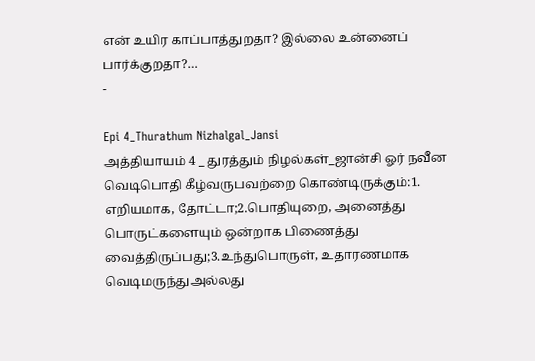என் உயிர காப்பாத்துறதா? இல்லை உன்னைப் பார்க்குறதா?…
-

Epi 4_Thurathum Nizhalgal_Jansi
அத்தியாயம் 4 _ துரத்தும் நிழல்கள்_ஜான்சி ஓர் நவீன வெடிபொதி கீழ்வருபவற்றை கொண்டிருக்கும்:1. எறியமாக, தோட்டா;2.பொதியுறை, அனைத்து பொருட்களையும் ஒன்றாக பிணைத்து வைத்திருப்பது;3.உந்துபொருள், உதாரணமாக வெடிமருந்துஅல்லது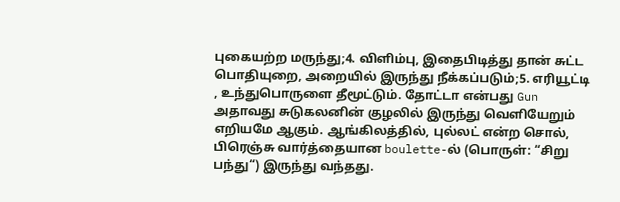புகையற்ற மருந்து;4. விளிம்பு, இதைபிடித்து தான் சுட்ட பொதியுறை, அறையில் இருந்து நீக்கப்படும்;5. எரியூட்டி , உந்துபொருளை தீமூட்டும். தோட்டா என்பது Gun அதாவது சுடுகலனின் குழலில் இருந்து வெளியேறும் எறியமே ஆகும். ஆங்கிலத்தில், புல்லட் என்ற சொல், பிரெஞ்சு வார்த்தையான boulette-ல் (பொருள்: “சிறு பந்து“) இருந்து வந்தது.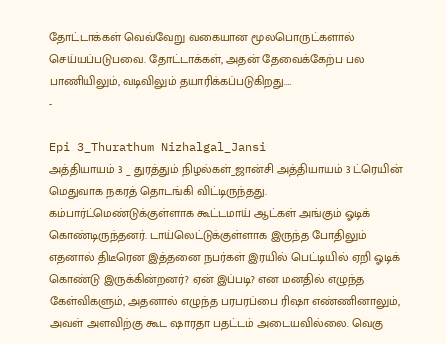தோட்டாக்கள் வெவ்வேறு வகையான மூலபொருட்களால் செய்யப்படுபவை. தோட்டாக்கள், அதன் தேவைக்கேற்ப பல பாணியிலும், வடிவிலும் தயாரிக்கப்படுகிறது.…
-

Epi 3_Thurathum Nizhalgal_Jansi
அத்தியாயம் 3 _ துரத்தும் நிழல்கள்_ஜான்சி அத்தியாயம் 3 ட்ரெயின் மெதுவாக நகரத் தொடங்கி விட்டிருந்தது. கம்பார்ட்மெண்டுக்குள்ளாக கூட்டமாய் ஆட்கள் அங்கும் ஓடிக் கொண்டிருந்தனர். டாய்லெட்டுக்குள்ளாக இருந்த போதிலும் எதனால் திடீரென இத்தனை நபர்கள் இரயில் பெட்டியில் ஏறி ஓடிக் கொண்டு இருக்கின்றனர்? ஏன் இப்படி? என மனதில் எழுந்த கேள்விகளும், அதனால் எழுந்த பரபரப்பை ரிஷா எண்ணினாலும், அவள் அளவிற்கு கூட ஷாரதா பதட்டம் அடையவில்லை. வெகு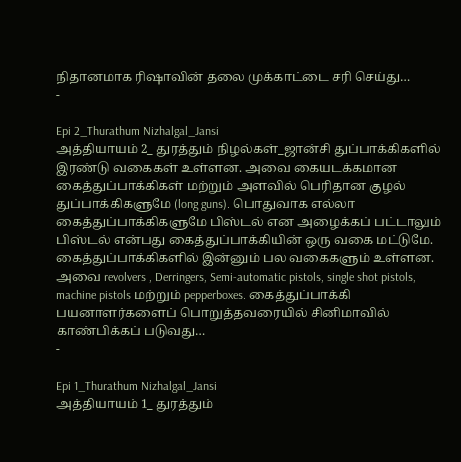நிதானமாக ரிஷாவின் தலை முக்காட்டை சரி செய்து…
-

Epi 2_Thurathum Nizhalgal_Jansi
அத்தியாயம் 2_ துரத்தும் நிழல்கள்_ஜான்சி துப்பாக்கிகளில் இரண்டு வகைகள் உள்ளன. அவை கையடக்கமான கைத்துப்பாக்கிகள் மற்றும் அளவில் பெரிதான குழல் துப்பாக்கிகளுமே (long guns). பொதுவாக எல்லா கைத்துப்பாக்கிகளுமே பிஸ்டல் என அழைக்கப் பட்டாலும் பிஸ்டல் என்பது கைத்துப்பாக்கியின் ஒரு வகை மட்டுமே. கைத்துப்பாக்கிகளில் இன்னும் பல வகைகளும் உள்ளன. அவை revolvers , Derringers, Semi-automatic pistols, single shot pistols, machine pistols மற்றும் pepperboxes. கைத்துப்பாக்கி பயனாளர்களைப் பொறுத்தவரையில் சினிமாவில் காண்பிக்கப் படுவது…
-

Epi 1_Thurathum Nizhalgal_Jansi
அத்தியாயம் 1_ துரத்தும்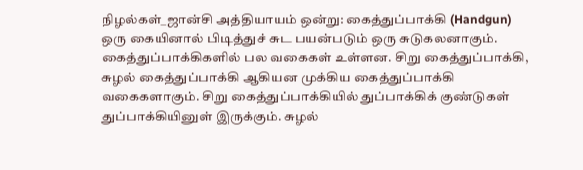நிழல்கள்_ஜான்சி அத்தியாயம் ஒன்று: கைத்துப்பாக்கி (Handgun) ஒரு கையினால் பிடித்துச் சுட பயன்படும் ஒரு சுடுகலனாகும். கைத்துப்பாக்கிகளில் பல வகைகள் உள்ளன. சிறு கைத்துப்பாக்கி, சுழல் கைத்துப்பாக்கி ஆகியன முக்கிய கைத்துப்பாக்கி வகைகளாகும். சிறு கைத்துப்பாக்கியில் துப்பாக்கிக் குண்டுகள் துப்பாக்கியினுள் இருக்கும். சுழல்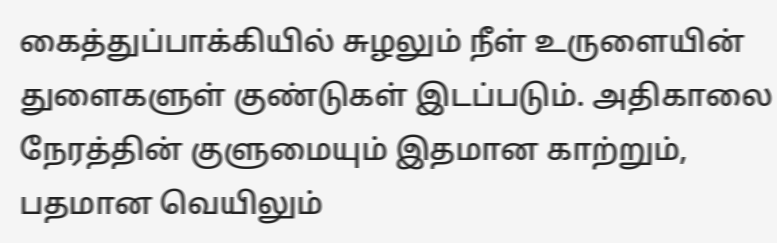கைத்துப்பாக்கியில் சுழலும் நீள் உருளையின் துளைகளுள் குண்டுகள் இடப்படும். அதிகாலை நேரத்தின் குளுமையும் இதமான காற்றும், பதமான வெயிலும்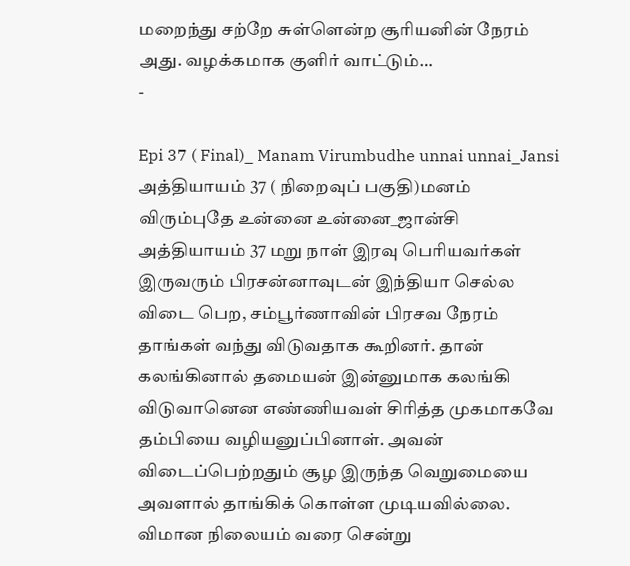மறைந்து சற்றே சுள்ளென்ற சூரியனின் நேரம் அது. வழக்கமாக குளிர் வாட்டும்…
-

Epi 37 ( Final)_ Manam Virumbudhe unnai unnai_Jansi
அத்தியாயம் 37 ( நிறைவுப் பகுதி)மனம் விரும்புதே உன்னை உன்னை_ஜான்சி அத்தியாயம் 37 மறு நாள் இரவு பெரியவர்கள் இருவரும் பிரசன்னாவுடன் இந்தியா செல்ல விடை பெற, சம்பூர்ணாவின் பிரசவ நேரம் தாங்கள் வந்து விடுவதாக கூறினர். தான் கலங்கினால் தமையன் இன்னுமாக கலங்கி விடுவானென எண்ணியவள் சிரித்த முகமாகவே தம்பியை வழியனுப்பினாள். அவன் விடைப்பெற்றதும் சூழ இருந்த வெறுமையை அவளால் தாங்கிக் கொள்ள முடியவில்லை. விமான நிலையம் வரை சென்று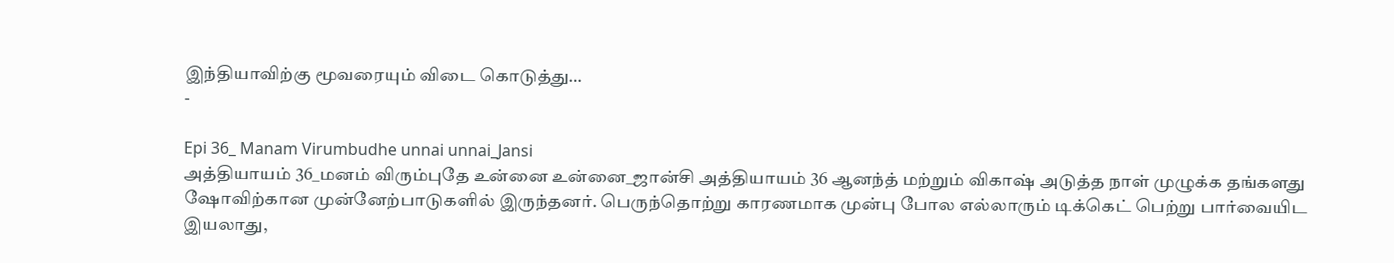இந்தியாவிற்கு மூவரையும் விடை கொடுத்து…
-

Epi 36_ Manam Virumbudhe unnai unnai_Jansi
அத்தியாயம் 36_மனம் விரும்புதே உன்னை உன்னை_ஜான்சி அத்தியாயம் 36 ஆனந்த் மற்றும் விகாஷ் அடுத்த நாள் முழுக்க தங்களது ஷோவிற்கான முன்னேற்பாடுகளில் இருந்தனர். பெருந்தொற்று காரணமாக முன்பு போல எல்லாரும் டிக்கெட் பெற்று பார்வையிட இயலாது,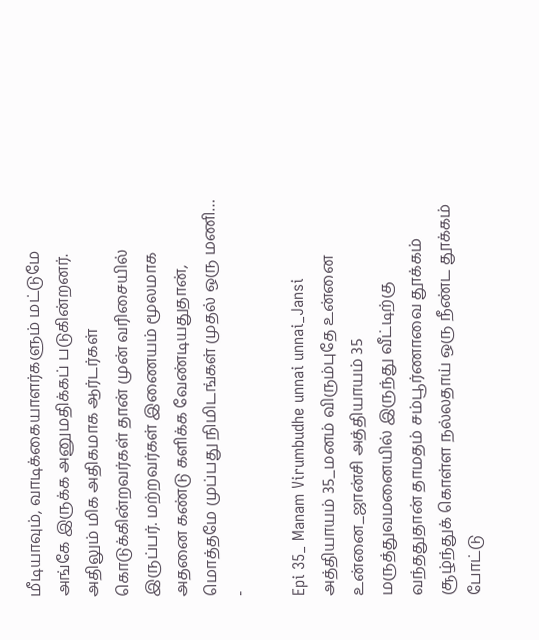மீடியாவும், வாடிக்கையாளர்களும் மட்டுமே அங்கே இருக்க அனுமதிக்கப் படுகின்றனர். அதிலும் மிக அதிகமாக ஆர்டர்கள் கொடுக்கின்றவர்கள் தான் முன் வரிசையில் இருப்பர். மற்றவர்கள் இணையம் மூலமாக அதனை கண்டு களிக்க வேண்டியதுதான், மொத்தமே முப்பது நிமிடங்கள் முதல் ஒரு மணி…
-

Epi 35_ Manam Virumbudhe unnai unnai_Jansi
அத்தியாயம் 35_மனம் விரும்புதே உன்னை உன்னை_ஜான்சி அத்தியாயம் 35 மருத்துவமனையில் இருந்து வீட்டிற்கு வந்ததுதான் தாமதம் சம்பூர்ணாவை தூக்கம் சூழ்ந்துக் கொள்ள நல்லதாய் ஒரு நீண்ட தூக்கம் போட்டு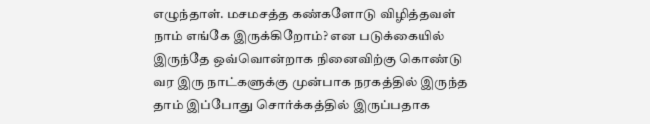எழுந்தாள். மசமசத்த கண்களோடு விழித்தவள் நாம் எங்கே இருக்கிறோம்? என படுக்கையில் இருந்தே ஒவ்வொன்றாக நினைவிற்கு கொண்டு வர இரு நாட்களுக்கு முன்பாக நரகத்தில் இருந்த தாம் இப்போது சொர்க்கத்தில் இருப்பதாக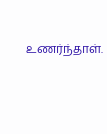உணர்ந்தாள்.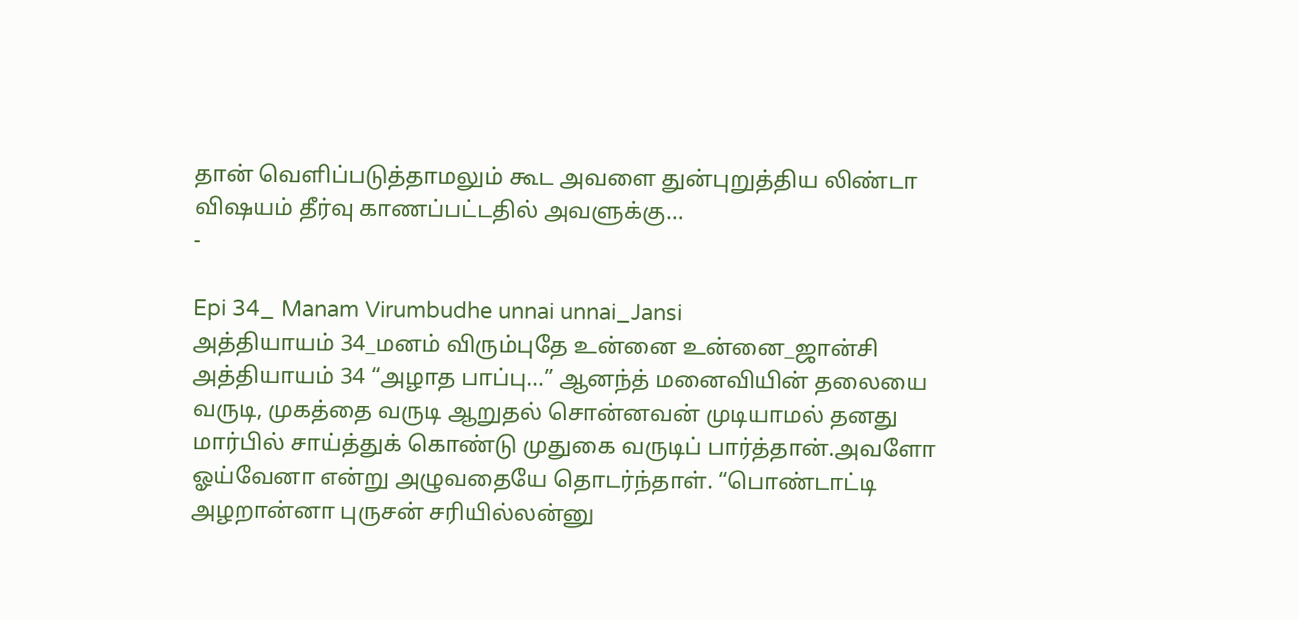தான் வெளிப்படுத்தாமலும் கூட அவளை துன்புறுத்திய லிண்டா விஷயம் தீர்வு காணப்பட்டதில் அவளுக்கு…
-

Epi 34_ Manam Virumbudhe unnai unnai_Jansi
அத்தியாயம் 34_மனம் விரும்புதே உன்னை உன்னை_ஜான்சி அத்தியாயம் 34 “அழாத பாப்பு…” ஆனந்த் மனைவியின் தலையை வருடி, முகத்தை வருடி ஆறுதல் சொன்னவன் முடியாமல் தனது மார்பில் சாய்த்துக் கொண்டு முதுகை வருடிப் பார்த்தான்.அவளோ ஓய்வேனா என்று அழுவதையே தொடர்ந்தாள். “பொண்டாட்டி அழறான்னா புருசன் சரியில்லன்னு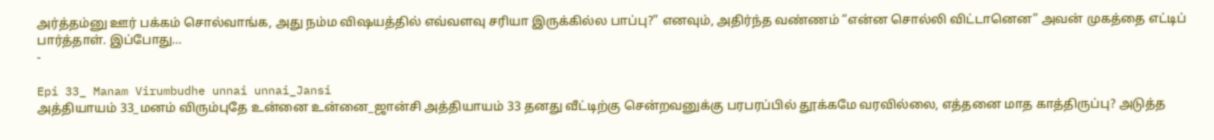அர்த்தம்னு ஊர் பக்கம் சொல்வாங்க, அது நம்ம விஷயத்தில் எவ்வளவு சரியா இருக்கில்ல பாப்பு?” எனவும், அதிர்ந்த வண்ணம் “என்ன சொல்லி விட்டானென” அவன் முகத்தை எட்டிப் பார்த்தாள். இப்போது…
-

Epi 33_ Manam Virumbudhe unnai unnai_Jansi
அத்தியாயம் 33_மனம் விரும்புதே உன்னை உன்னை_ஜான்சி அத்தியாயம் 33 தனது வீட்டிற்கு சென்றவனுக்கு பரபரப்பில் தூக்கமே வரவில்லை, எத்தனை மாத காத்திருப்பு? அடுத்த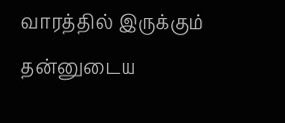வாரத்தில் இருக்கும் தன்னுடைய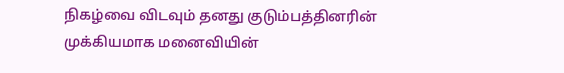நிகழ்வை விடவும் தனது குடும்பத்தினரின் முக்கியமாக மனைவியின்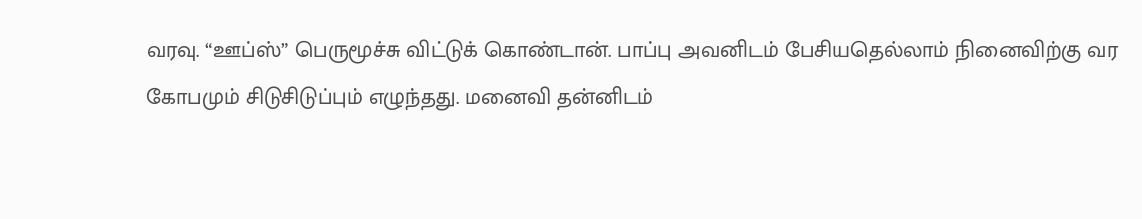வரவு. “ஊப்ஸ்” பெருமூச்சு விட்டுக் கொண்டான். பாப்பு அவனிடம் பேசியதெல்லாம் நினைவிற்கு வர கோபமும் சிடுசிடுப்பும் எழுந்தது. மனைவி தன்னிடம்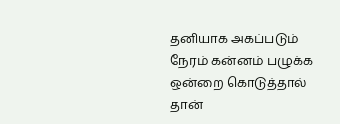தனியாக அகப்படும் நேரம் கன்னம் பழுக்க ஒன்றை கொடுத்தால் தான்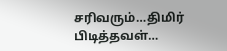சரிவரும்…திமிர் பிடித்தவள்…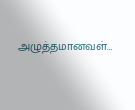அழுத்தமானவள்…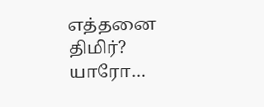எத்தனை திமிர்? யாரோ…